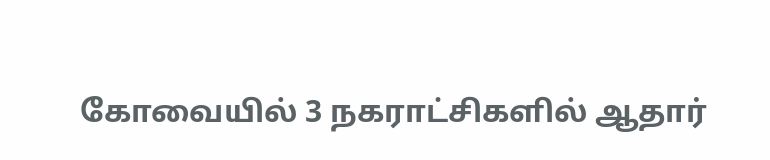கோவையில் 3 நகராட்சிகளில் ஆதார்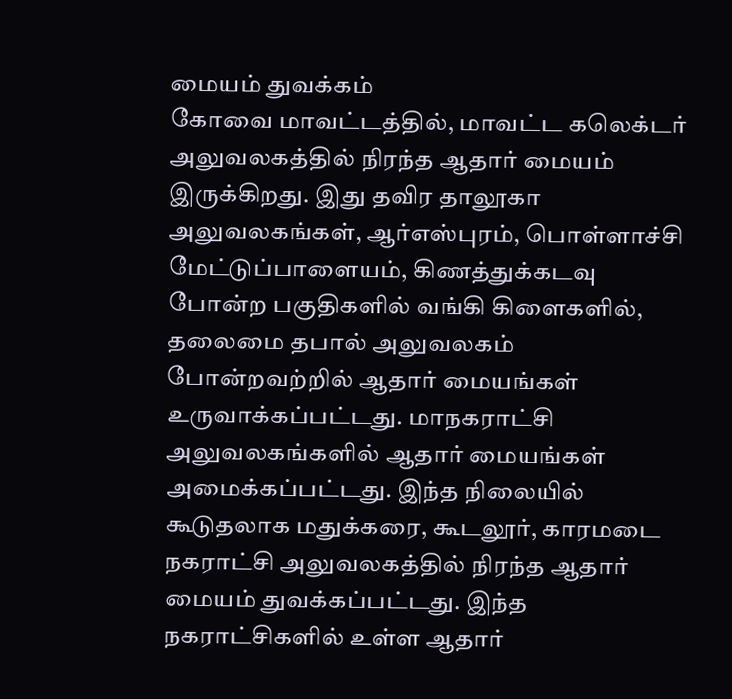மையம் துவக்கம்
கோவை மாவட்டத்தில், மாவட்ட கலெக்டர் அலுவலகத்தில் நிரந்த ஆதார் மையம் இருக்கிறது. இது தவிர தாலூகா அலுவலகங்கள், ஆர்எஸ்புரம், பொள்ளாச்சி மேட்டுப்பாளையம், கிணத்துக்கடவு போன்ற பகுதிகளில் வங்கி கிளைகளில், தலைமை தபால் அலுவலகம் போன்றவற்றில் ஆதார் மையங்கள் உருவாக்கப்பட்டது. மாநகராட்சி அலுவலகங்களில் ஆதார் மையங்கள் அமைக்கப்பட்டது. இந்த நிலையில் கூடுதலாக மதுக்கரை, கூடலூர், காரமடை நகராட்சி அலுவலகத்தில் நிரந்த ஆதார் மையம் துவக்கப்பட்டது. இந்த நகராட்சிகளில் உள்ள ஆதார்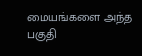மையங்களை அந்த பகுதி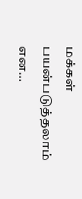மக்கள் பயன்படுத்தலாம் என…